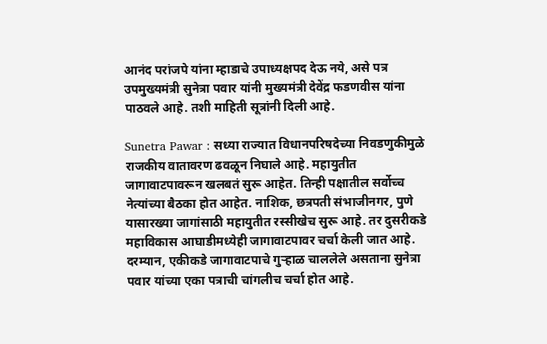आनंद परांजपे यांना म्हाडाचे उपाध्यक्षपद देऊ नये, असे पत्र उपमुख्यमंत्री सुनेत्रा पवार यांनी मुख्यमंत्री देवेंद्र फडणवीस यांना पाठवले आहे. तशी माहिती सूत्रांनी दिली आहे.

Sunetra Pawar : सध्या राज्यात विधानपरिषदेच्या निवडणुकीमुळे राजकीय वातावरण ढवळून निघाले आहे. महायुतीत जागावाटपावरून खलबतं सुरू आहेत. तिन्ही पक्षातील सर्वोच्च नेत्यांच्या बैठका होत आहेत. नाशिक, छत्रपती संभाजीनगर, पुणे यासारख्या जागांसाठी महायुतीत रस्सीखेच सुरू आहे. तर दुसरीकडे महाविकास आघाडीमध्येही जागावाटपावर चर्चा केली जात आहे. दरम्यान, एकीकडे जागावाटपाचे गुऱ्हाळ चाललेले असताना सुनेत्रा पवार यांच्या एका पत्राची चांगलीच चर्चा होत आहे.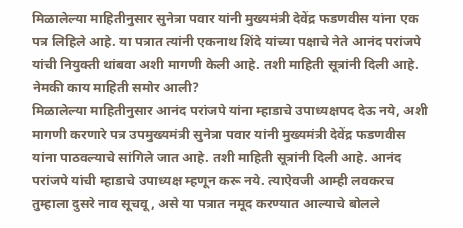मिळालेल्या माहितीनुसार सुनेत्रा पवार यांनी मुख्यमंत्री देवेंद्र फडणवीस यांना एक पत्र लिहिले आहे. या पत्रात त्यांनी एकनाथ शिंदे यांच्या पक्षाचे नेते आनंद परांजपे यांची नियुक्ती थांबवा अशी मागणी केली आहे. तशी माहिती सूत्रांनी दिली आहे.
नेमकी काय माहिती समोर आली?
मिळालेल्या माहितीनुसार आनंद परांजपे यांना म्हाडाचे उपाध्यक्षपद देऊ नये, अशी मागणी करणारे पत्र उपमुख्यमंत्री सुनेत्रा पवार यांनी मुख्यमंत्री देवेंद्र फडणवीस यांना पाठवल्याचे सांगिले जात आहे. तशी माहिती सूत्रांनी दिली आहे. आनंद परांजपे यांची म्हाडाचे उपाध्यक्ष म्हणून करू नये. त्याऐवजी आम्ही लवकरच तुम्हाला दुसरे नाव सूचवू, असे या पत्रात नमूद करण्यात आल्याचे बोलले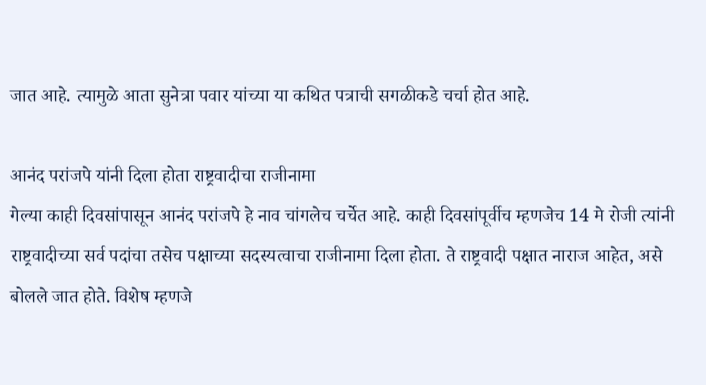जात आहे. त्यामुळे आता सुनेत्रा पवार यांच्या या कथित पत्राची सगळीकडे चर्चा होत आहे.

आनंद परांजपे यांनी दिला होता राष्ट्रवादीचा राजीनामा
गेल्या काही दिवसांपासून आनंद परांजपे हे नाव चांगलेच चर्चेत आहे. काही दिवसांपूर्वीच म्हणजेच 14 मे रोजी त्यांनी राष्ट्रवादीच्या सर्व पदांचा तसेच पक्षाच्या सदस्यत्वाचा राजीनामा दिला होता. ते राष्ट्रवादी पक्षात नाराज आहेत, असे बोलले जात होते. विशेष म्हणजे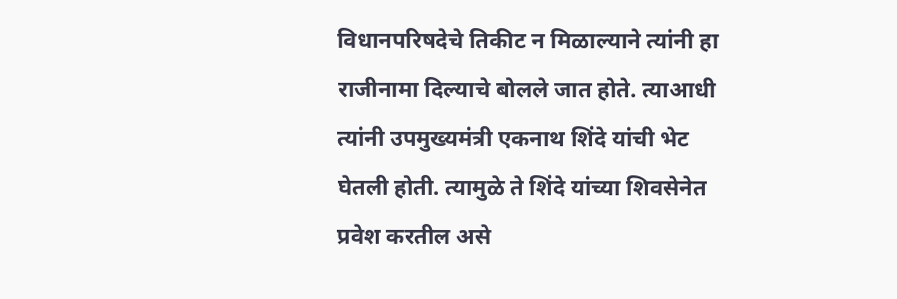विधानपरिषदेचे तिकीट न मिळाल्याने त्यांनी हा राजीनामा दिल्याचे बोलले जात होते. त्याआधी त्यांनी उपमुख्यमंत्री एकनाथ शिंदे यांची भेट घेतली होती. त्यामुळे ते शिंदे यांच्या शिवसेनेत प्रवेश करतील असे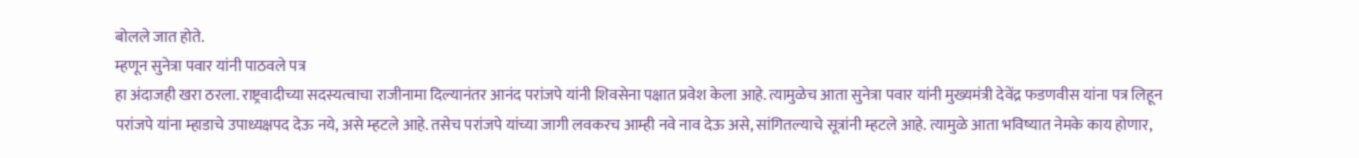बोलले जात होते.
म्हणून सुनेत्रा पवार यांनी पाठवले पत्र
हा अंदाजही खरा ठरला. राष्ट्रवादीच्या सदस्यत्वाचा राजीनामा दिल्यानंतर आनंद परांजपे यांनी शिवसेना पक्षात प्रवेश केला आहे. त्यामुळेच आता सुनेत्रा पवार यांनी मुख्यमंत्री देवेंद्र फडणवीस यांना पत्र लिहून परांजपे यांना म्हाडाचे उपाध्यक्षपद देऊ नये, असे म्हटले आहे. तसेच परांजपे यांच्या जागी लवकरच आम्ही नवे नाव देऊ असे, सांगितल्याचे सूत्रांनी म्हटले आहे. त्यामुळे आता भविष्यात नेमके काय होणार,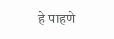हे पाहणे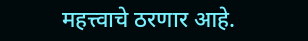महत्त्वाचे ठरणार आहे.